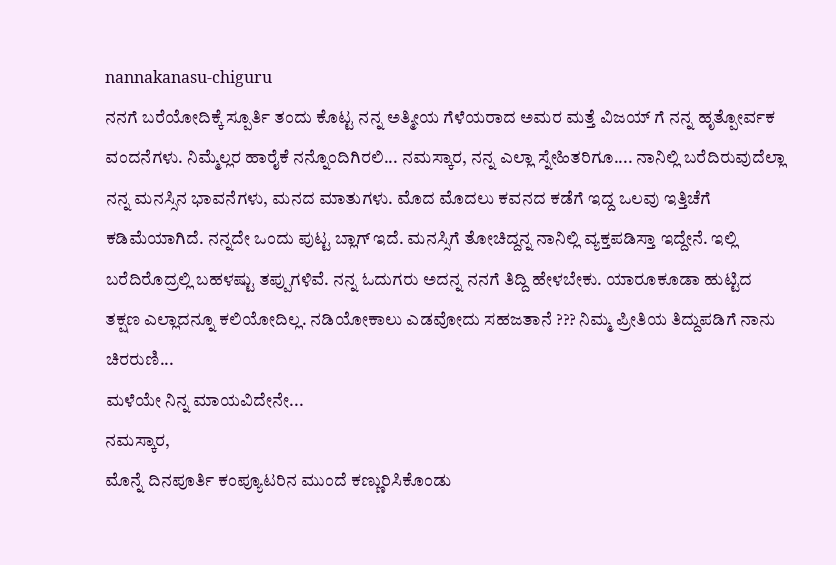nannakanasu-chiguru
ನನಗೆ ಬರೆಯೋದಿಕ್ಕೆ ಸ್ಪೂರ್ತಿ ತಂದು ಕೊಟ್ಟ ನನ್ನ ಅತ್ಮೀಯ ಗೆಳೆಯರಾದ ಅಮರ ಮತ್ತೆ ವಿಜಯ್ ಗೆ ನನ್ನ ಹೃತ್ಪೋರ್ವಕ ವಂದನೆಗಳು. ನಿಮ್ಮೆಲ್ಲರ ಹಾರೈಕೆ ನನ್ನೊಂದಿಗಿರಲಿ... ನಮಸ್ಕಾರ, ನನ್ನ ಎಲ್ಲಾ ಸ್ನೇಹಿತರಿಗೂ.... ನಾನಿಲ್ಲಿ ಬರೆದಿರುವುದೆಲ್ಲಾ ನನ್ನ ಮನಸ್ಸಿನ ಭಾವನೆಗಳು, ಮನದ ಮಾತುಗಳು. ಮೊದ ಮೊದಲು ಕವನದ ಕಡೆಗೆ ಇದ್ದ ಒಲವು ಇತ್ತಿಚೆಗೆ ಕಡಿಮೆಯಾಗಿದೆ. ನನ್ನದೇ ಒಂದು ಪುಟ್ಟ ಬ್ಲಾಗ್ ಇದೆ. ಮನಸ್ಸಿಗೆ ತೋಚಿದ್ದನ್ನ ನಾನಿಲ್ಲಿ ವ್ಯಕ್ತಪಡಿಸ್ತಾ ಇದ್ದೇನೆ. ಇಲ್ಲಿ ಬರೆದಿರೊದ್ರಲ್ಲಿ ಬಹಳಷ್ಟು ತಪ್ಪುಗಳಿವೆ. ನನ್ನ ಓದುಗರು ಅದನ್ನ ನನಗೆ ತಿದ್ದಿ ಹೇಳಬೇಕು. ಯಾರೂಕೂಡಾ ಹುಟ್ಟಿದ ತಕ್ಷಣ ಎಲ್ಲಾದನ್ನೂ ಕಲಿಯೋದಿಲ್ಲ. ನಡಿಯೋಕಾಲು ಎಡವೋದು ಸಹಜತಾನೆ ??? ನಿಮ್ಮ ಪ್ರೀತಿಯ ತಿದ್ದುಪಡಿಗೆ ನಾನು ಚಿರರುಣಿ...
ಮಳೆಯೇ ನಿನ್ನ ಮಾಯವಿದೇನೇ...
ನಮಸ್ಕಾರ,
ಮೊನ್ನೆ ದಿನಪೂರ್ತಿ ಕಂಪ್ಯೂಟರಿನ ಮುಂದೆ ಕಣ್ಣುರಿಸಿಕೊಂಡು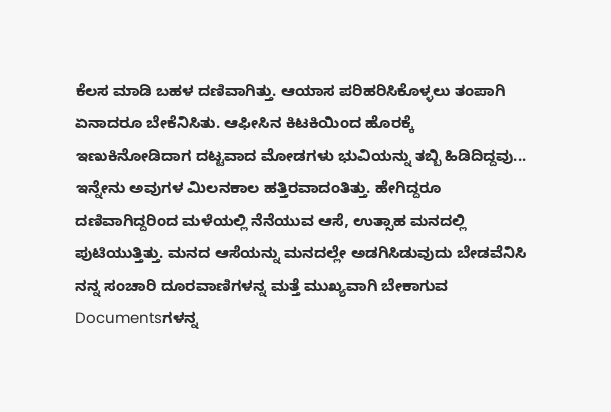ಕೆಲಸ ಮಾಡಿ ಬಹಳ ದಣಿವಾಗಿತ್ತು. ಆಯಾಸ ಪರಿಹರಿಸಿಕೊಳ್ಳಲು ತಂಪಾಗಿ ಏನಾದರೂ ಬೇಕೆನಿಸಿತು. ಆಫೀಸಿನ ಕಿಟಕಿಯಿಂದ ಹೊರಕ್ಕೆ ಇಣುಕಿನೋಡಿದಾಗ ದಟ್ಟವಾದ ಮೋಡಗಳು ಭುವಿಯನ್ನು ತಬ್ಬಿ ಹಿಡಿದಿದ್ದವು... ಇನ್ನೇನು ಅವುಗಳ ಮಿಲನಕಾಲ ಹತ್ತಿರವಾದಂತಿತ್ತು. ಹೇಗಿದ್ದರೂ ದಣಿವಾಗಿದ್ದರಿಂದ ಮಳೆಯಲ್ಲಿ ನೆನೆಯುವ ಆಸೆ, ಉತ್ಸಾಹ ಮನದಲ್ಲಿ ಪುಟಿಯುತ್ತಿತ್ತು. ಮನದ ಆಸೆಯನ್ನು ಮನದಲ್ಲೇ ಅಡಗಿಸಿಡುವುದು ಬೇಡವೆನಿಸಿ ನನ್ನ ಸಂಚಾರಿ ದೂರವಾಣಿಗಳನ್ನ ಮತ್ತೆ ಮುಖ್ಯವಾಗಿ ಬೇಕಾಗುವ Documentsಗಳನ್ನ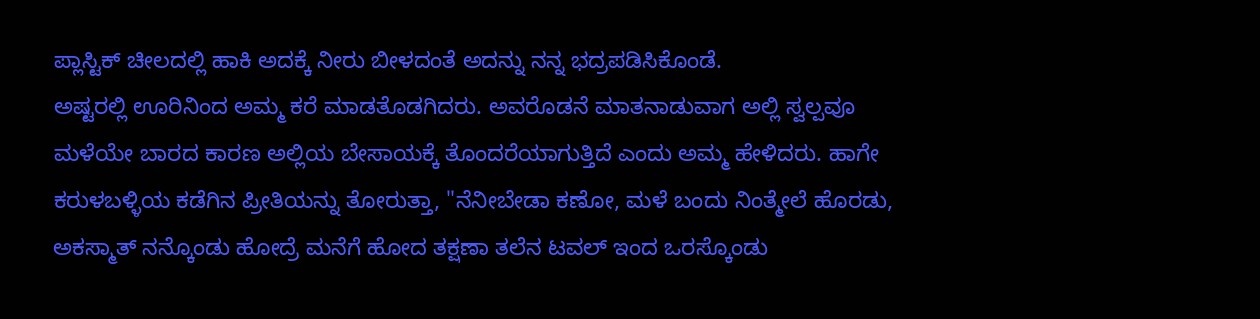ಪ್ಲಾಸ್ಟಿಕ್ ಚೀಲದಲ್ಲಿ ಹಾಕಿ ಅದಕ್ಕೆ ನೀರು ಬೀಳದಂತೆ ಅದನ್ನು ನನ್ನ ಭದ್ರಪಡಿಸಿಕೊಂಡೆ.
ಅಷ್ಟರಲ್ಲಿ ಊರಿನಿಂದ ಅಮ್ಮ ಕರೆ ಮಾಡತೊಡಗಿದರು. ಅವರೊಡನೆ ಮಾತನಾಡುವಾಗ ಅಲ್ಲಿ ಸ್ವಲ್ಪವೂ ಮಳೆಯೇ ಬಾರದ ಕಾರಣ ಅಲ್ಲಿಯ ಬೇಸಾಯಕ್ಕೆ ತೊಂದರೆಯಾಗುತ್ತಿದೆ ಎಂದು ಅಮ್ಮ ಹೇಳಿದರು. ಹಾಗೇ ಕರುಳಬಳ್ಳಿಯ ಕಡೆಗಿನ ಪ್ರೀತಿಯನ್ನು ತೋರುತ್ತಾ, "ನೆನೀಬೇಡಾ ಕಣೋ, ಮಳೆ ಬಂದು ನಿಂತ್ಮೇಲೆ ಹೊರಡು, ಅಕಸ್ಮಾತ್ ನನ್ಕೊಂಡು ಹೋದ್ರೆ ಮನೆಗೆ ಹೋದ ತಕ್ಷಣಾ ತಲೆನ ಟವಲ್ ಇಂದ ಒರಸ್ಕೊಂಡು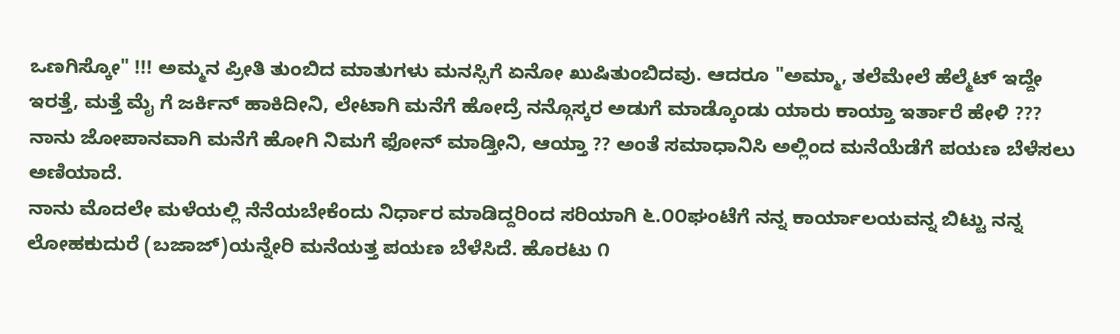ಒಣಗಿಸ್ಕೋ" !!! ಅಮ್ಮನ ಪ್ರೀತಿ ತುಂಬಿದ ಮಾತುಗಳು ಮನಸ್ಸಿಗೆ ಏನೋ ಖುಷಿತುಂಬಿದವು. ಆದರೂ "ಅಮ್ಮಾ, ತಲೆಮೇಲೆ ಹೆಲ್ಮೆಟ್ ಇದ್ದೇ ಇರತ್ತೆ, ಮತ್ತೆ ಮೈ ಗೆ ಜರ್ಕಿನ್ ಹಾಕಿದೀನಿ, ಲೇಟಾಗಿ ಮನೆಗೆ ಹೋದ್ರೆ ನನ್ಗೊಸ್ಕರ ಅಡುಗೆ ಮಾಡ್ಕೊಂಡು ಯಾರು ಕಾಯ್ತಾ ಇರ್ತಾರೆ ಹೇಳಿ ??? ನಾನು ಜೋಪಾನವಾಗಿ ಮನೆಗೆ ಹೋಗಿ ನಿಮಗೆ ಫೋನ್ ಮಾಡ್ತೀನಿ, ಆಯ್ತಾ ?? ಅಂತೆ ಸಮಾಧಾನಿಸಿ ಅಲ್ಲಿಂದ ಮನೆಯೆಡೆಗೆ ಪಯಣ ಬೆಳೆಸಲು ಅಣಿಯಾದೆ.
ನಾನು ಮೊದಲೇ ಮಳೆಯಲ್ಲಿ ನೆನೆಯಬೇಕೆಂದು ನಿರ್ಧಾರ ಮಾಡಿದ್ದರಿಂದ ಸರಿಯಾಗಿ ೬.೦೦ಘಂಟೆಗೆ ನನ್ನ ಕಾರ್ಯಾಲಯವನ್ನ ಬಿಟ್ಟು ನನ್ನ ಲೋಹಕುದುರೆ (ಬಜಾಜ್)ಯನ್ನೇರಿ ಮನೆಯತ್ತ ಪಯಣ ಬೆಳೆಸಿದೆ. ಹೊರಟು ೧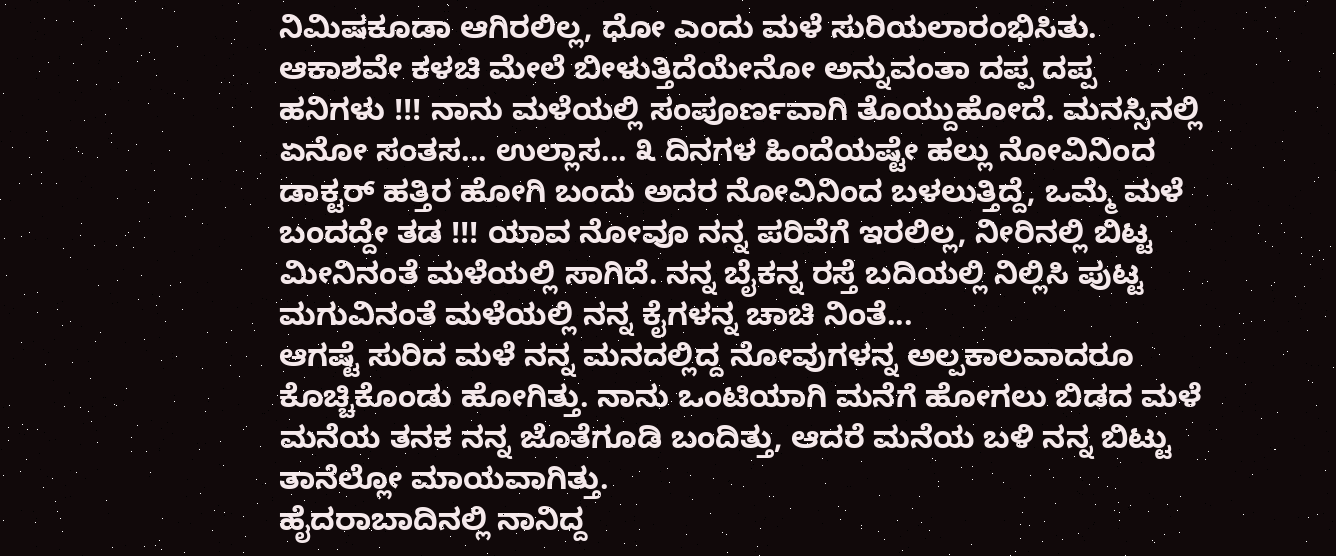ನಿಮಿಷಕೂಡಾ ಆಗಿರಲಿಲ್ಲ, ಧೋ ಎಂದು ಮಳೆ ಸುರಿಯಲಾರಂಭಿಸಿತು. ಆಕಾಶವೇ ಕಳಚಿ ಮೇಲೆ ಬೀಳುತ್ತಿದೆಯೇನೋ ಅನ್ನುವಂತಾ ದಪ್ಪ ದಪ್ಪ ಹನಿಗಳು !!! ನಾನು ಮಳೆಯಲ್ಲಿ ಸಂಪೂರ್ಣವಾಗಿ ತೊಯ್ದುಹೋದೆ. ಮನಸ್ಸಿನಲ್ಲಿ ಏನೋ ಸಂತಸ... ಉಲ್ಲಾಸ... ೩ ದಿನಗಳ ಹಿಂದೆಯಷ್ಟೇ ಹಲ್ಲು ನೋವಿನಿಂದ ಡಾಕ್ಟರ್ ಹತ್ತಿರ ಹೋಗಿ ಬಂದು ಅದರ ನೋವಿನಿಂದ ಬಳಲುತ್ತಿದ್ದೆ, ಒಮ್ಮೆ ಮಳೆ ಬಂದದ್ದೇ ತಡ !!! ಯಾವ ನೋವೂ ನನ್ನ ಪರಿವೆಗೆ ಇರಲಿಲ್ಲ, ನೀರಿನಲ್ಲಿ ಬಿಟ್ಟ ಮೀನಿನಂತೆ ಮಳೆಯಲ್ಲಿ ಸಾಗಿದೆ. ನನ್ನ ಬೈಕನ್ನ ರಸ್ತೆ ಬದಿಯಲ್ಲಿ ನಿಲ್ಲಿಸಿ ಪುಟ್ಟ ಮಗುವಿನಂತೆ ಮಳೆಯಲ್ಲಿ ನನ್ನ ಕೈಗಳನ್ನ ಚಾಚಿ ನಿಂತೆ...
ಆಗಷ್ಟೆ ಸುರಿದ ಮಳೆ ನನ್ನ ಮನದಲ್ಲಿದ್ದ ನೋವುಗಳನ್ನ ಅಲ್ಪಕಾಲವಾದರೂ ಕೊಚ್ಚಿಕೊಂಡು ಹೋಗಿತ್ತು. ನಾನು ಒಂಟಿಯಾಗಿ ಮನೆಗೆ ಹೋಗಲು ಬಿಡದ ಮಳೆ ಮನೆಯ ತನಕ ನನ್ನ ಜೊತೆಗೂಡಿ ಬಂದಿತ್ತು, ಆದರೆ ಮನೆಯ ಬಳಿ ನನ್ನ ಬಿಟ್ಟು ತಾನೆಲ್ಲೋ ಮಾಯವಾಗಿತ್ತು.
ಹೈದರಾಬಾದಿನಲ್ಲಿ ನಾನಿದ್ದ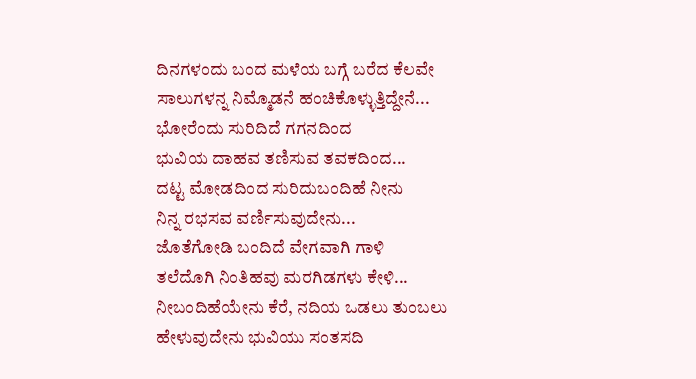ದಿನಗಳಂದು ಬಂದ ಮಳೆಯ ಬಗ್ಗೆ ಬರೆದ ಕೆಲವೇ ಸಾಲುಗಳನ್ನ ನಿಮ್ಮೊಡನೆ ಹಂಚಿಕೊಳ್ಳುತ್ತಿದ್ದೇನೆ...
ಭೋರೆಂದು ಸುರಿದಿದೆ ಗಗನದಿಂದ
ಭುವಿಯ ದಾಹವ ತಣಿಸುವ ತವಕದಿಂದ...
ದಟ್ಟ ಮೋಡದಿಂದ ಸುರಿದುಬಂದಿಹೆ ನೀನು
ನಿನ್ನ ರಭಸವ ವರ್ಣಿಸುವುದೇನು...
ಜೊತೆಗೋಡಿ ಬಂದಿದೆ ವೇಗವಾಗಿ ಗಾಳಿ
ತಲೆದೊಗಿ ನಿಂತಿಹವು ಮರಗಿಡಗಳು ಕೇಳಿ...
ನೀಬಂದಿಹೆಯೇನು ಕೆರೆ, ನದಿಯ ಒಡಲು ತುಂಬಲು
ಹೇಳುವುದೇನು ಭುವಿಯು ಸಂತಸದಿ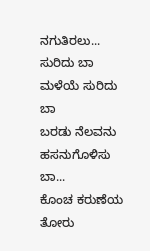ನಗುತಿರಲು...
ಸುರಿದು ಬಾ ಮಳೆಯೆ ಸುರಿದು ಬಾ
ಬರಡು ನೆಲವನು ಹಸನುಗೊಳಿಸು ಬಾ...
ಕೊಂಚ ಕರುಣೆಯ ತೋರು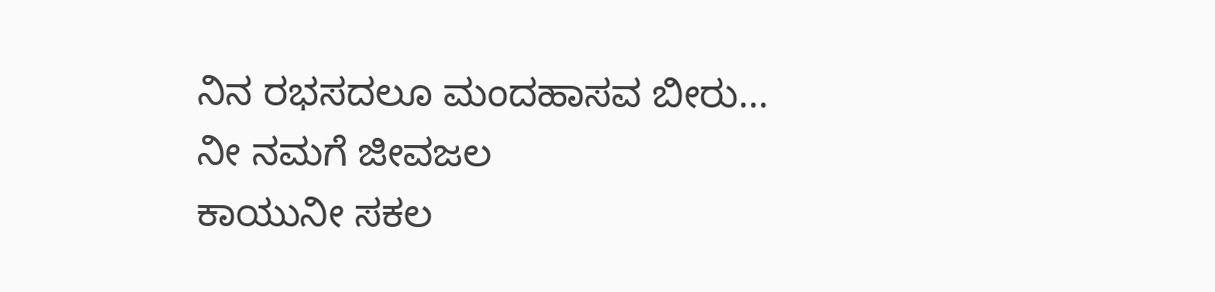ನಿನ ರಭಸದಲೂ ಮಂದಹಾಸವ ಬೀರು...
ನೀ ನಮಗೆ ಜೀವಜಲ
ಕಾಯುನೀ ಸಕಲ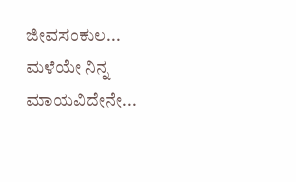ಜೀವಸಂಕುಲ...
ಮಳೆಯೇ ನಿನ್ನ ಮಾಯವಿದೇನೇ...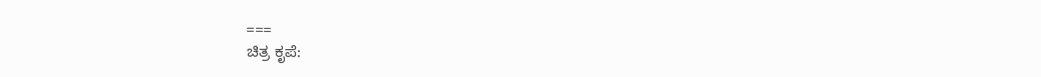===
ಚಿತ್ರ ಕೃಪೆ: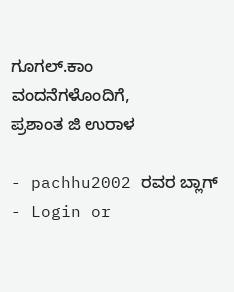ಗೂಗಲ್.ಕಾಂ
ವಂದನೆಗಳೊಂದಿಗೆ,
ಪ್ರಶಾಂತ ಜಿ ಉರಾಳ

- pachhu2002 ರವರ ಬ್ಲಾಗ್
- Login or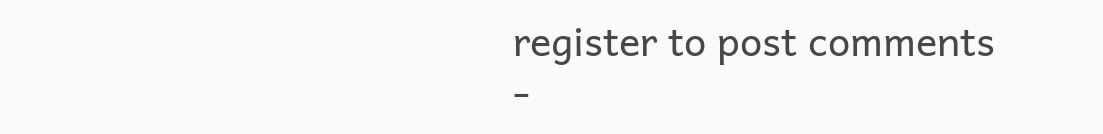register to post comments
-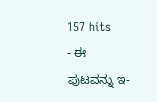157 hits
- ಈ ಪುಟವನ್ನು ಇ-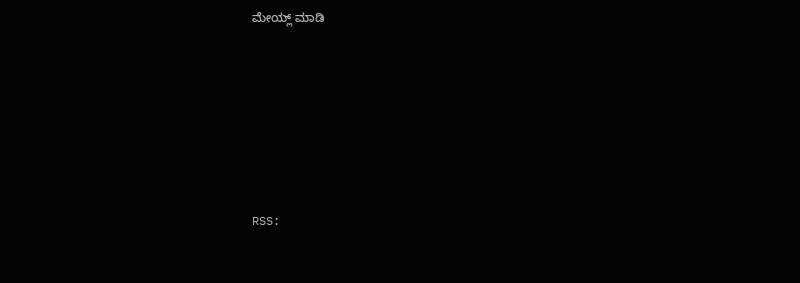ಮೇಯ್ಲ್ ಮಾಡಿ







RSS: